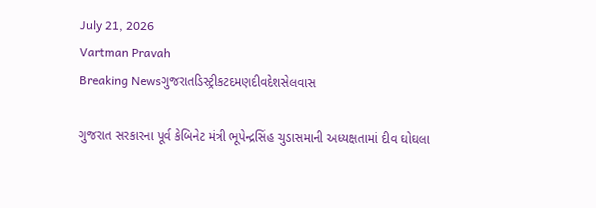July 21, 2026
Vartman Pravah
Breaking Newsગુજરાતડિસ્ટ્રીકટદમણદીવદેશસેલવાસ

ગુજરાત સરકારના પૂર્વ કેબિનેટ મંત્રી ભૂપેન્‍દ્રસિંહ ચુડાસમાની અધ્‍યક્ષતામાં દીવ ઘોઘલા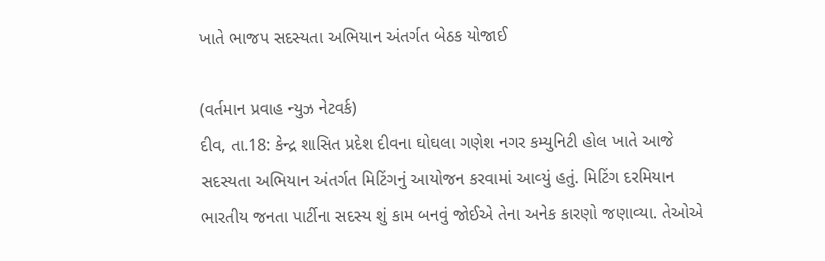ખાતે ભાજપ સદસ્‍યતા અભિયાન અંતર્ગત બેઠક યોજાઈ

(વર્તમાન પ્રવાહ ન્‍યુઝ નેટવર્ક)
દીવ, તા.18: કેન્‍દ્ર શાસિત પ્રદેશ દીવના ઘોઘલા ગણેશ નગર કમ્‍યુનિટી હોલ ખાતે આજે સદસ્‍યતા અભિયાન અંતર્ગત મિટિંગનું આયોજન કરવામાં આવ્‍યું હતું. મિટિંગ દરમિયાન ભારતીય જનતા પાર્ટીના સદસ્‍ય શું કામ બનવું જોઈએ તેના અનેક કારણો જણાવ્‍યા. તેઓએ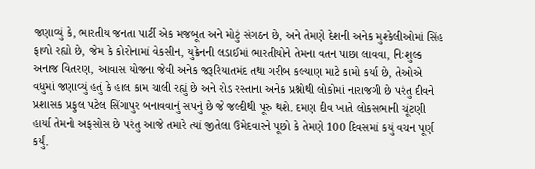જણાવ્‍યું કે, ભારતીય જનતા પાર્ટી એક મજબૂત અને મોટું સંગઠન છે, અને તેમણે દેશની અનેક મુશ્‍કેલીઓમાં સિંહ ફાળો રહ્યો છે, જેમ કે કોરોનામાં વેકસીન, યુક્રેનની લડાઈમાં ભારતીયોને તેમના વતન પાછા લાવવા, નિઃશુલ્‍ક અનાજ વિતરણ, આવાસ યોજના જેવી અનેક જરૂરિયાતમંદ તથા ગરીબ કલ્‍યાણ માટે કામો કર્યા છે, તેઓએ વધુમાં જણાવ્‍યું હતું કે હાલ કામ ચાલી રહ્યું છે અને રોડ રસ્‍તાના અનેક પ્રશ્નોથી લોકોમાં નારાજગી છે પરંતુ દીવને પ્રશાસક પ્રફુલ પટેલ સિંગાપુર બનાવવાનું સપનું છે જે જલ્‍દીથી પૂરુ થશે. દમણ દીવ ખાતે લોકસભાની ચૂંટણી હાર્યા તેમનો અફસોસ છે પરંતુ આજે તમારે ત્‍યાં જીતેલા ઉમેદવારને પૂછો કે તેમણે 100 દિવસમાં કયું વચન પૂર્ણ કર્યું.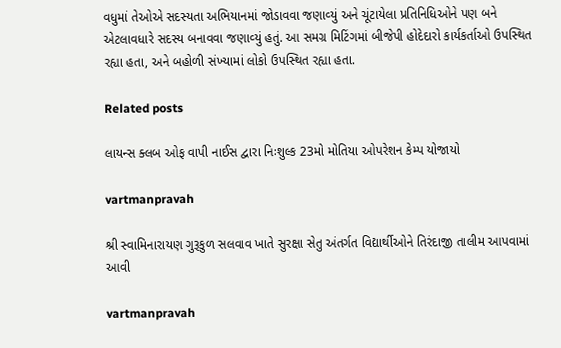વધુમાં તેઓએ સદસ્‍યતા અભિયાનમાં જોડાવવા જણાવ્‍યું અને ચૂંટાયેલા પ્રતિનિધિઓને પણ બને એટલાવધારે સદસ્‍ય બનાવવા જણાવ્‍યું હતું. આ સમગ્ર મિટિંગમાં બીજેપી હોદેદારો કાર્યકર્તાઓ ઉપસ્‍થિત રહ્યા હતા, અને બહોળી સંખ્‍યામાં લોકો ઉપસ્‍થિત રહ્યા હતા.

Related posts

લાયન્‍સ ક્‍લબ ઓફ વાપી નાઈસ દ્વારા નિઃશુલ્‍ક 23મો મોતિયા ઓપરેશન કેમ્‍પ યોજાયો

vartmanpravah

શ્રી સ્‍વામિનારાયણ ગુરૂકુળ સલવાવ ખાતે સુરક્ષા સેતુ અંતર્ગત વિદ્યાર્થીઓને તિરંદાજી તાલીમ આપવામાં આવી

vartmanpravah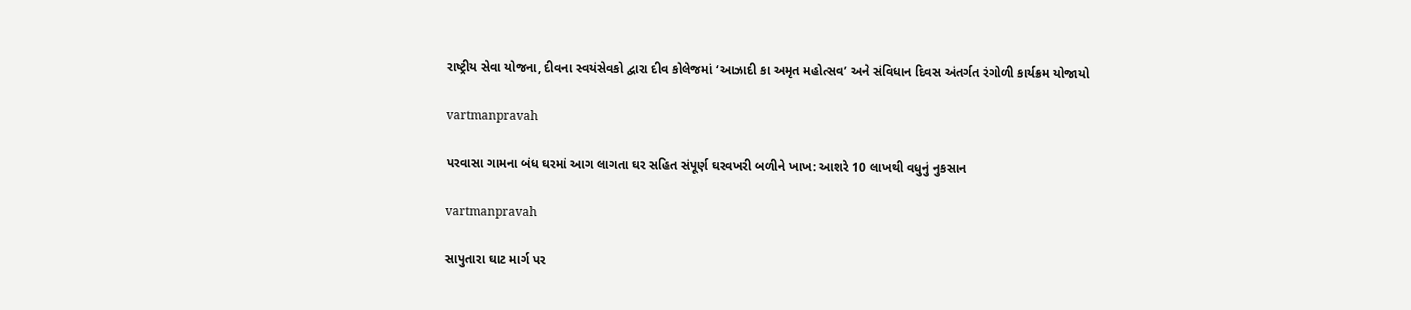રાષ્‍ટ્રીય સેવા યોજના, દીવના સ્‍વયંસેવકો દ્વારા દીવ કોલેજમાં ‘આઝાદી કા અમૃત મહોત્‍સવ’ અને સંવિધાન દિવસ અંતર્ગત રંગોળી કાર્યક્રમ યોજાયો

vartmanpravah

પરવાસા ગામના બંધ ઘરમાં આગ લાગતા ઘર સહિત સંપૂર્ણ ઘરવખરી બળીને ખાખ: આશરે 10 લાખથી વધુનું નુકસાન

vartmanpravah

સાપુતારા ઘાટ માર્ગ પર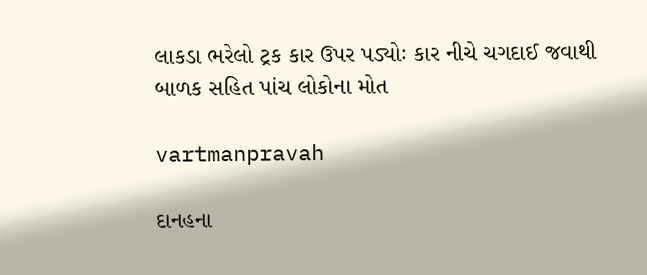લાકડા ભરેલો ટ્રક કાર ઉપર પડ્યોઃ કાર નીચે ચગદાઈ જવાથી બાળક સહિત પાંચ લોકોના મોત

vartmanpravah

દાનહના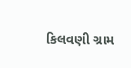કિલવણી ગ્રામ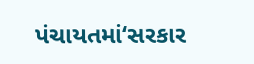પંચાયતમાં‘સરકાર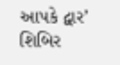આપકે દ્વાર’ શિબિર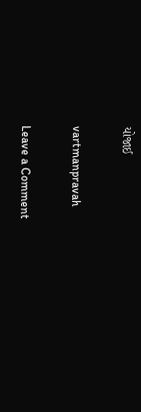યોજાઈ

vartmanpravah

Leave a Comment